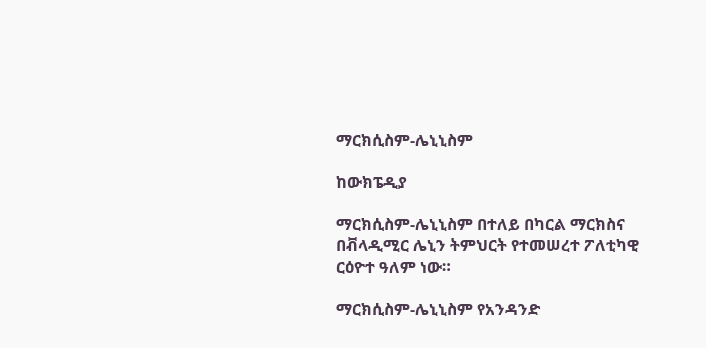ማርክሲስም-ሌኒኒስም

ከውክፔዲያ

ማርክሲስም-ሌኒኒስም በተለይ በካርል ማርክስና በቭላዲሚር ሌኒን ትምህርት የተመሠረተ ፖለቲካዊ ርዕዮተ ዓለም ነው።

ማርክሲስም-ሌኒኒስም የአንዳንድ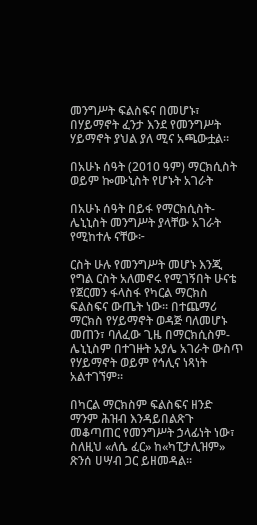መንግሥት ፍልስፍና በመሆኑ፣ በሃይማኖት ፈንታ እንደ የመንግሥት ሃይማኖት ያህል ያለ ሚና አጫውቷል።

በአሁኑ ሰዓት (2010 ዓም) ማርክሲስት ወይም ኰሙኒስት የሆኑት አገራት

በአሁኑ ሰዓት በይፋ የማርክሲስት-ሌኒኒስት መንግሥት ያላቸው አገራት የሚከተሉ ናቸው፦

ርስት ሁሉ የመንግሥት መሆኑ እንጂ የግል ርስት አለመኖሩ የሚገኝበት ሁናቴ የጀርመን ፋላስፋ የካርል ማርክስ ፍልስፍና ውጤት ነው። በተጨማሪ ማርክስ የሃይማኖት ወዳጅ ባለመሆኑ መጠን፣ ባለፈው ጊዜ በማርክሲስም-ሌኒኒስም በተገዙት አያሌ አገራት ውስጥ የሃይማኖት ወይም የኅሊና ነጻነት አልተገኘም።

በካርል ማርክስም ፍልስፍና ዘንድ ማንም ሕዝብ እንዳይበልጽጉ መቆጣጠር የመንግሥት ኃላፊነት ነው፣ ስለዚህ «ለሴ ፈር» ከ«ካፒታሊዝም» ጽንሰ ሀሣብ ጋር ይዘመዳል።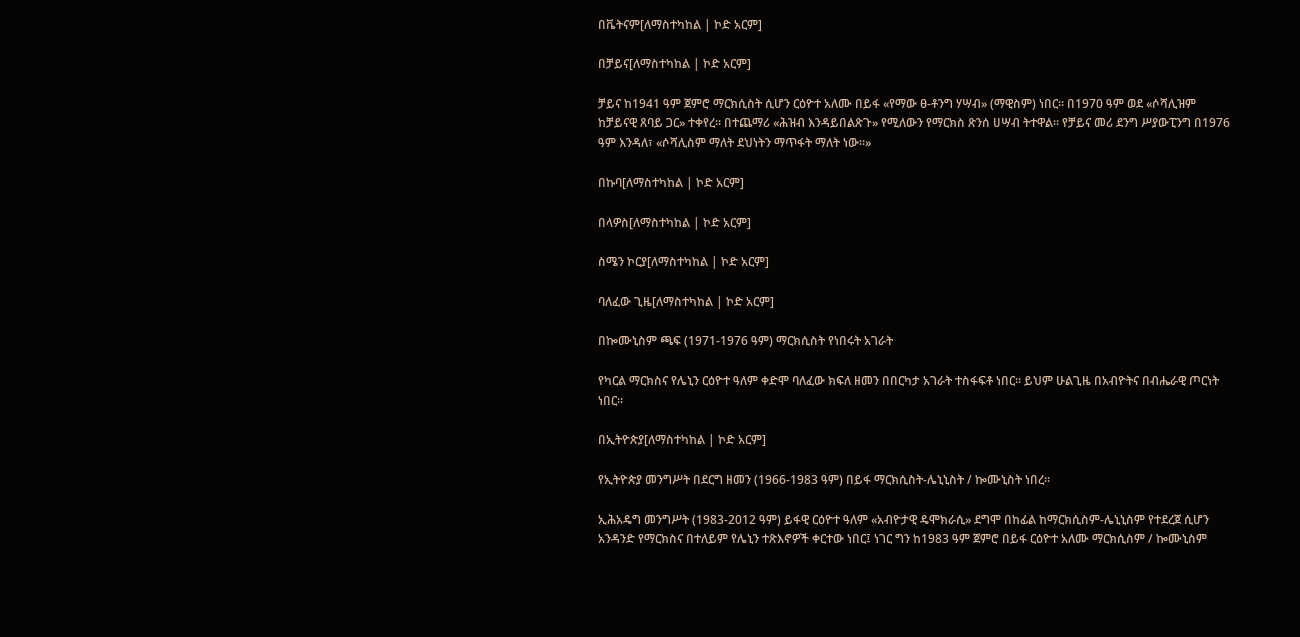በቬትናም[ለማስተካከል | ኮድ አርም]

በቻይና[ለማስተካከል | ኮድ አርም]

ቻይና ከ1941 ዓም ጀምሮ ማርክሲስት ሲሆን ርዕዮተ አለሙ በይፋ «የማው ፀ-ቶንግ ሃሣብ» (ማዊስም) ነበር። በ1970 ዓም ወደ «ሶሻሊዝም ከቻይናዊ ጸባይ ጋር» ተቀየረ። በተጨማሪ «ሕዝብ እንዳይበልጽጉ» የሚለውን የማርክስ ጽንሰ ሀሣብ ትተዋል። የቻይና መሪ ደንግ ሥያውፒንግ በ1976 ዓም እንዳለ፣ «ሶሻሊስም ማለት ደህነትን ማጥፋት ማለት ነው።»

በኩባ[ለማስተካከል | ኮድ አርም]

በላዎስ[ለማስተካከል | ኮድ አርም]

ስሜን ኮርያ[ለማስተካከል | ኮድ አርም]

ባለፈው ጊዜ[ለማስተካከል | ኮድ አርም]

በኰሙኒስም ጫፍ (1971-1976 ዓም) ማርክሲስት የነበሩት አገራት

የካርል ማርክስና የሌኒን ርዕዮተ ዓለም ቀድሞ ባለፈው ክፍለ ዘመን በበርካታ አገራት ተስፋፍቶ ነበር። ይህም ሁልጊዜ በአብዮትና በብሔራዊ ጦርነት ነበር።

በኢትዮጵያ[ለማስተካከል | ኮድ አርም]

የኢትዮጵያ መንግሥት በደርግ ዘመን (1966-1983 ዓም) በይፋ ማርክሲስት-ሌኒኒስት / ኰሙኒስት ነበረ።

ኢሕአዴግ መንግሥት (1983-2012 ዓም) ይፋዊ ርዕዮተ ዓለም «አብዮታዊ ዴሞክራሲ» ደግሞ በከፊል ከማርክሲስም-ሌኒኒስም የተደረጀ ሲሆን አንዳንድ የማርክስና በተለይም የሌኒን ተጽእኖዎች ቀርተው ነበር፤ ነገር ግን ከ1983 ዓም ጀምሮ በይፋ ርዕዮተ አለሙ ማርክሲስም / ኰሙኒስም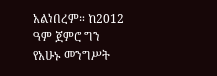አልነበረም። ከ2012 ዓም ጀምሮ ግን የአሁኑ መንግሥት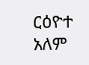ርዕዮተ አለም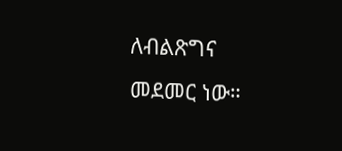ለብልጽግና መደመር ነው።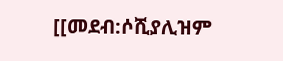[[መደብ:ሶሺያሊዝም